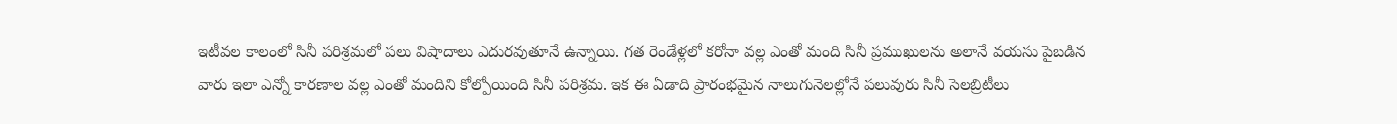ఇటీవల కాలంలో సినీ పరిశ్రమలో పలు విషాదాలు ఎదురవుతూనే ఉన్నాయి. గత రెండేళ్లలో కరోనా వల్ల ఎంతో మంది సినీ ప్రముఖులను అలానే వయసు పైబడిన వారు ఇలా ఎన్నో కారణాల వల్ల ఎంతో మందిని కోల్పోయింది సినీ పరిశ్రమ. ఇక ఈ ఏడాది ప్రారంభమైన నాలుగునెలల్లోనే పలువురు సినీ సెలబ్రిటీలు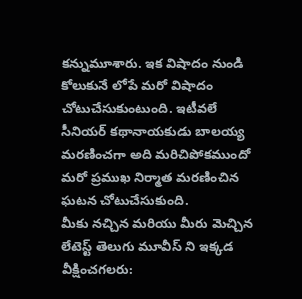కన్నుమూశారు. ఇక విషాదం నుండి కోలుకునే లోపే మరో విషాదం చోటుచేసుకుంటుంది. ఇటీవలే సీనియర్ కథానాయకుడు బాలయ్య మరణించగా అది మరిచిపోకముందో మరో ప్రముఖ నిర్మాత మరణించిన ఘటన చోటుచేసుకుంది.
మీకు నచ్చిన మరియు మీరు మెచ్చిన లేటెస్ట్ తెలుగు మూవీస్ ని ఇక్కడ వీక్షించగలరు: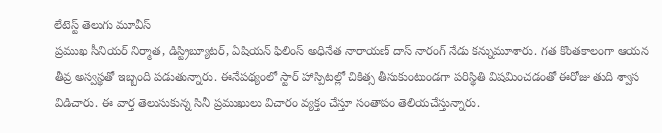లేటెస్ట్ తెలుగు మూవీస్
ప్రముఖ సీనియర్ నిర్మాత, డిస్ట్రిబ్యూటర్, ఏషియన్ ఫిలింస్ అధినేత నారాయణ్ దాస్ నారంగ్ నేడు కన్నుమూశారు. గత కొంతకాలంగా ఆయన తీవ్ర అస్వస్థతో ఇబ్బంది పడుతున్నారు. ఈనేపథ్యంలో స్టార్ హాస్పిటల్లో చికిత్స తీసుకుంటుండగా పరిస్థితి విషమించడంతో ఈరోజు తుది శ్వాస విడిచారు. ఈ వార్త తెలుసుకున్న సినీ ప్రముఖులు విచారం వ్యక్తం చేస్తూ సంతాపం తెలియచేస్తున్నారు.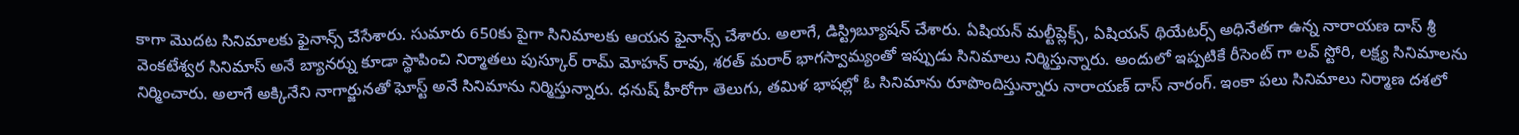కాగా మొదట సినిమాలకు ఫైనాన్స్ చేసేశారు. సుమారు 650కు పైగా సినిమాలకు ఆయన ఫైనాన్స్ చేశారు. అలాగే, డిస్ట్రిబ్యూషన్ చేశారు. ఏషియన్ మల్టీప్లెక్స్, ఏషియన్ థియేటర్స్ అధినేతగా ఉన్న నారాయణ దాస్ శ్రీ వెంకటేశ్వర సినిమాస్ అనే బ్యానర్ను కూడా స్థాపించి నిర్మాతలు పుస్కూర్ రామ్ మోహన్ రావు, శరత్ మరార్ భాగస్వామ్యంతో ఇప్పుడు సినిమాలు నిర్మిస్తున్నారు. అందులో ఇప్పటికే రీసెంట్ గా లవ్ స్టోరి, లక్ష్య సినిమాలను నిర్మించారు. అలాగే అక్కినేని నాగార్జునతో ఘోస్ట్ అనే సినిమాను నిర్మిస్తున్నారు. ధనుష్ హీరోగా తెలుగు, తమిళ భాషల్లో ఓ సినిమాను రూపొందిస్తున్నారు నారాయణ్ దాస్ నారంగ్. ఇంకా పలు సినిమాలు నిర్మాణ దశలో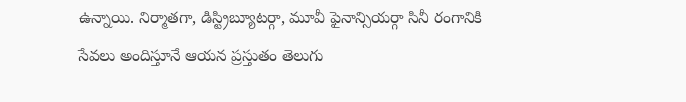ఉన్నాయి. నిర్మాతగా, డిస్ట్రిబ్యూటర్గా, మూవీ ఫైనాన్సియర్గా సినీ రంగానికి సేవలు అందిస్తూనే ఆయన ప్రస్తుతం తెలుగు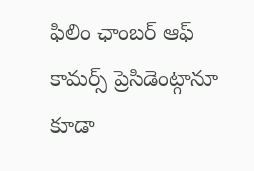ఫిలిం ఛాంబర్ ఆఫ్ కామర్స్ ప్రెసిడెంట్గానూ కూడా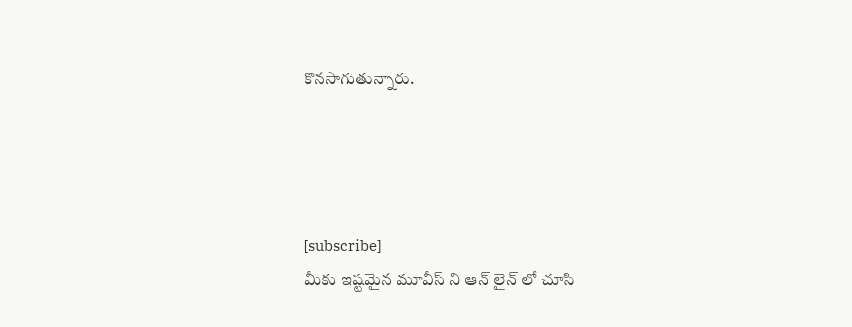కొనసాగుతున్నారు.




[subscribe]
మీకు ఇష్టమైన మూవీస్ ని ఆన్ లైన్ లో చూసి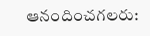ఆనందించగలరు: